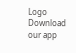Logo
Download our app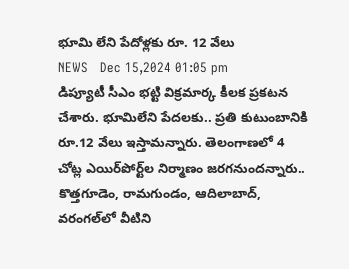భూమి లేని పేదోళ్ల‌కు రూ. 12 వేలు
NEWS   Dec 15,2024 01:05 pm
డిప్యూటీ సీఎం భ‌ట్టి విక్ర‌మార్క కీల‌క ప్ర‌క‌ట‌న చేశారు. భూమిలేని పేదలకు.. ప్రతి కుటుంబానికి రూ.12 వేలు ఇస్తామ‌న్నారు. తెలంగాణలో 4 చోట్ల ఎయిర్‌పోర్ట్‌ల నిర్మాణం జరగనుందన్నారు.. కొత్తగూడెం, రామగుండం, ఆదిలాబాద్‌, వరంగల్‌లో వీటిని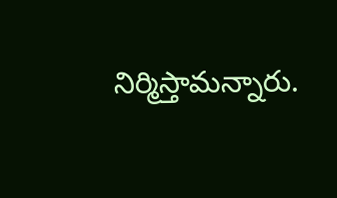నిర్మిస్తామ‌న్నారు.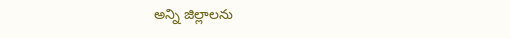అన్ని జిల్లాల‌ను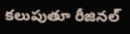క‌లుపుతూ రీజిన‌ల్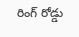రింగ్ రోడ్డు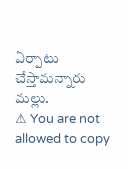ఏర్పాటు చేస్తామ‌న్నారు మ‌ల్లు.
⚠ You are not allowed to copy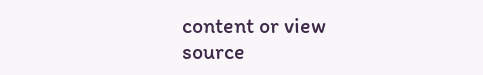content or view source